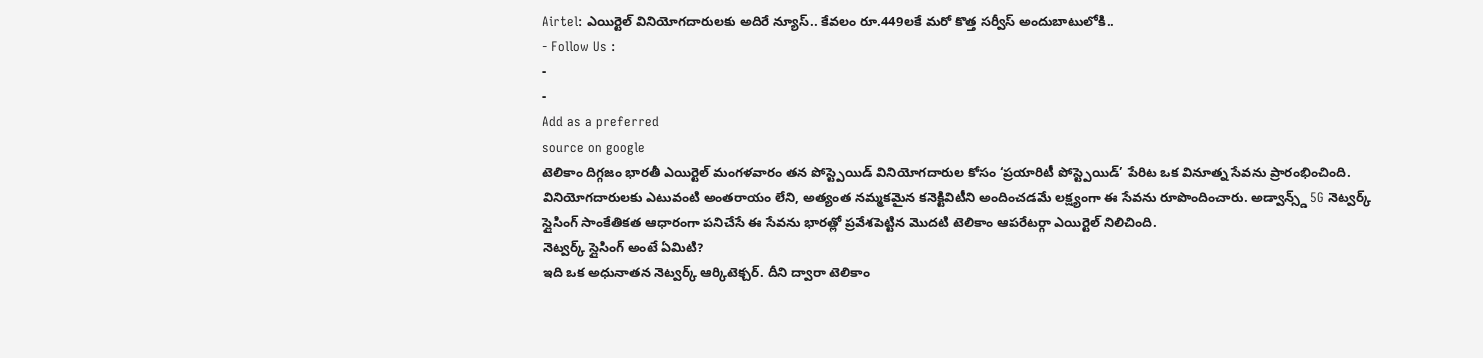Airtel: ఎయిర్టెల్ వినియోగదారులకు అదిరే న్యూస్.. కేవలం రూ.449లకే మరో కొత్త సర్వీస్ అందుబాటులోకి..
- Follow Us :
-
-
Add as a preferred
source on google
టెలికాం దిగ్గజం భారతీ ఎయిర్టెల్ మంగళవారం తన పోస్ట్పెయిడ్ వినియోగదారుల కోసం ‘ప్రయారిటీ పోస్ట్పెయిడ్’ పేరిట ఒక వినూత్న సేవను ప్రారంభించింది. వినియోగదారులకు ఎటువంటి అంతరాయం లేని, అత్యంత నమ్మకమైన కనెక్టివిటీని అందించడమే లక్ష్యంగా ఈ సేవను రూపొందించారు. అడ్వాన్స్డ్ 5G నెట్వర్క్ స్లైసింగ్ సాంకేతికత ఆధారంగా పనిచేసే ఈ సేవను భారత్లో ప్రవేశపెట్టిన మొదటి టెలికాం ఆపరేటర్గా ఎయిర్టెల్ నిలిచింది.
నెట్వర్క్ స్లైసింగ్ అంటే ఏమిటి?
ఇది ఒక అధునాతన నెట్వర్క్ ఆర్కిటెక్చర్. దీని ద్వారా టెలికాం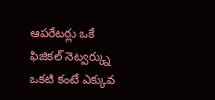ఆపరేటర్లు ఒకే ఫిజికల్ నెట్వర్క్ను ఒకటి కంటే ఎక్కువ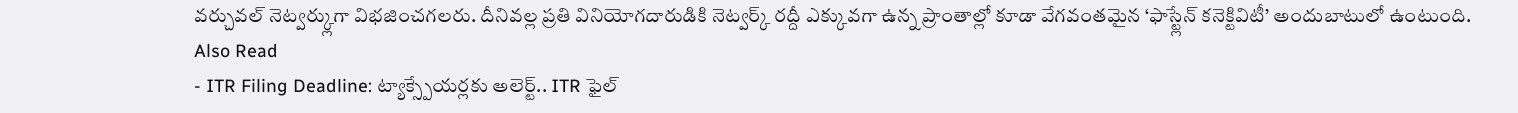వర్చువల్ నెట్వర్క్లుగా విభజించగలరు. దీనివల్ల ప్రతి వినియోగదారుడికి నెట్వర్క్ రద్దీ ఎక్కువగా ఉన్న ప్రాంతాల్లో కూడా వేగవంతమైన ‘ఫాస్ట్లేన్ కనెక్టివిటీ’ అందుబాటులో ఉంటుంది.
Also Read
- ITR Filing Deadline: ట్యాక్స్పేయర్లకు అలెర్ట్.. ITR ఫైల్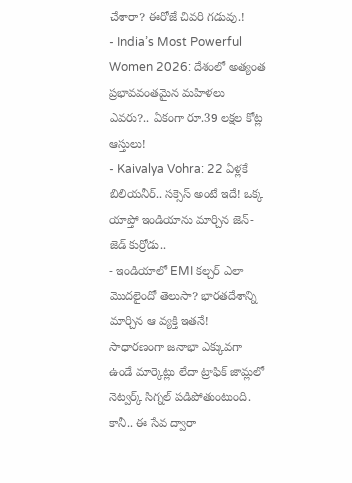చేశారా? ఈరోజే చివరి గడువు.!
- India’s Most Powerful Women 2026: దేశంలో అత్యంత ప్రభావవంతమైన మహిళలు ఎవరు?.. ఏకంగా రూ.39 లక్షల కోట్ల ఆస్తులు!
- Kaivalya Vohra: 22 ఏళ్లకే బిలియనీర్.. సక్సెస్ అంటే ఇదే! ఒక్క యాప్తో ఇండియాను మార్చిన జెన్-జెడ్ కుర్రోడు..
- ఇండియాలో EMI కల్చర్ ఎలా మొదలైందో తెలుసా? భారతదేశాన్ని మార్చిన ఆ వ్యక్తి ఇతనే!
సాధారణంగా జనాభా ఎక్కువగా ఉండే మార్కెట్లు లేదా ట్రాఫిక్ జామ్లలో నెట్వర్క్ సిగ్నల్ పడిపోతుంటుంది. కానీ.. ఈ సేవ ద్వారా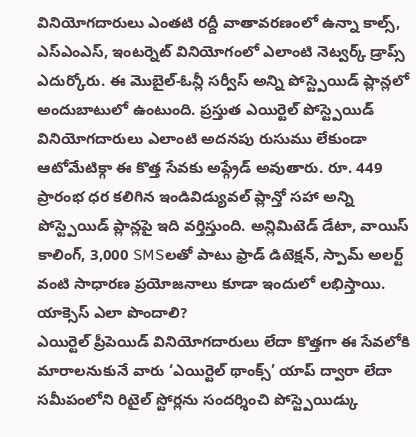వినియోగదారులు ఎంతటి రద్దీ వాతావరణంలో ఉన్నా కాల్స్, ఎస్ఎంఎస్, ఇంటర్నెట్ వినియోగంలో ఎలాంటి నెట్వర్క్ డ్రాప్స్ ఎదుర్కోరు. ఈ మొబైల్-ఓన్లీ సర్వీస్ అన్ని పోస్ట్పెయిడ్ ప్లాన్లలో అందుబాటులో ఉంటుంది. ప్రస్తుత ఎయిర్టెల్ పోస్ట్పెయిడ్ వినియోగదారులు ఎలాంటి అదనపు రుసుము లేకుండా ఆటోమేటిక్గా ఈ కొత్త సేవకు అప్గ్రేడ్ అవుతారు. రూ. 449 ప్రారంభ ధర కలిగిన ఇండివిడ్యువల్ ప్లాన్తో సహా అన్ని పోస్ట్పెయిడ్ ప్లాన్లపై ఇది వర్తిస్తుంది. అన్లిమిటెడ్ డేటా, వాయిస్ కాలింగ్, 3,000 SMSలతో పాటు ఫ్రాడ్ డిటెక్షన్, స్పామ్ అలర్ట్ వంటి సాధారణ ప్రయోజనాలు కూడా ఇందులో లభిస్తాయి.
యాక్సెస్ ఎలా పొందాలి?
ఎయిర్టెల్ ప్రీపెయిడ్ వినియోగదారులు లేదా కొత్తగా ఈ సేవలోకి మారాలనుకునే వారు ‘ఎయిర్టెల్ థాంక్స్’ యాప్ ద్వారా లేదా సమీపంలోని రిటైల్ స్టోర్లను సందర్శించి పోస్ట్పెయిడ్కు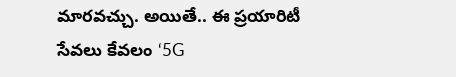మారవచ్చు. అయితే.. ఈ ప్రయారిటీ సేవలు కేవలం ‘5G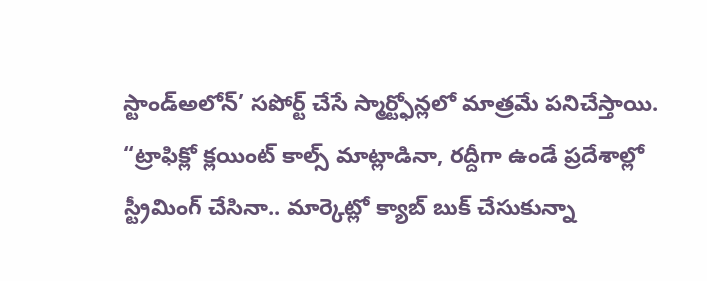స్టాండ్అలోన్’ సపోర్ట్ చేసే స్మార్ట్ఫోన్లలో మాత్రమే పనిచేస్తాయి.
“ట్రాఫిక్లో క్లయింట్ కాల్స్ మాట్లాడినా, రద్దీగా ఉండే ప్రదేశాల్లో స్ట్రీమింగ్ చేసినా.. మార్కెట్లో క్యాబ్ బుక్ చేసుకున్నా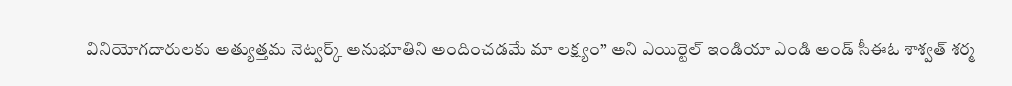వినియోగదారులకు అత్యుత్తమ నెట్వర్క్ అనుభూతిని అందించడమే మా లక్ష్యం” అని ఎయిర్టెల్ ఇండియా ఎండి అండ్ సీఈఓ శాశ్వత్ శర్మ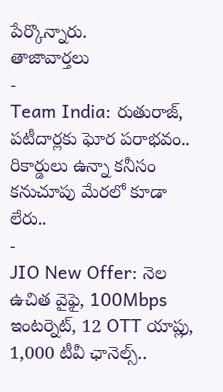పేర్కొన్నారు.
తాజావార్తలు
-
Team India: రుతురాజ్, పటీదార్లకు ఘోర పరాభవం.. రికార్డులు ఉన్నా కనీసం కనుచూపు మేరలో కూడా లేరు..
-
JIO New Offer: నెల ఉచిత వైఫై, 100Mbps ఇంటర్నెట్, 12 OTT యాప్లు, 1,000 టీవీ ఛానెల్స్..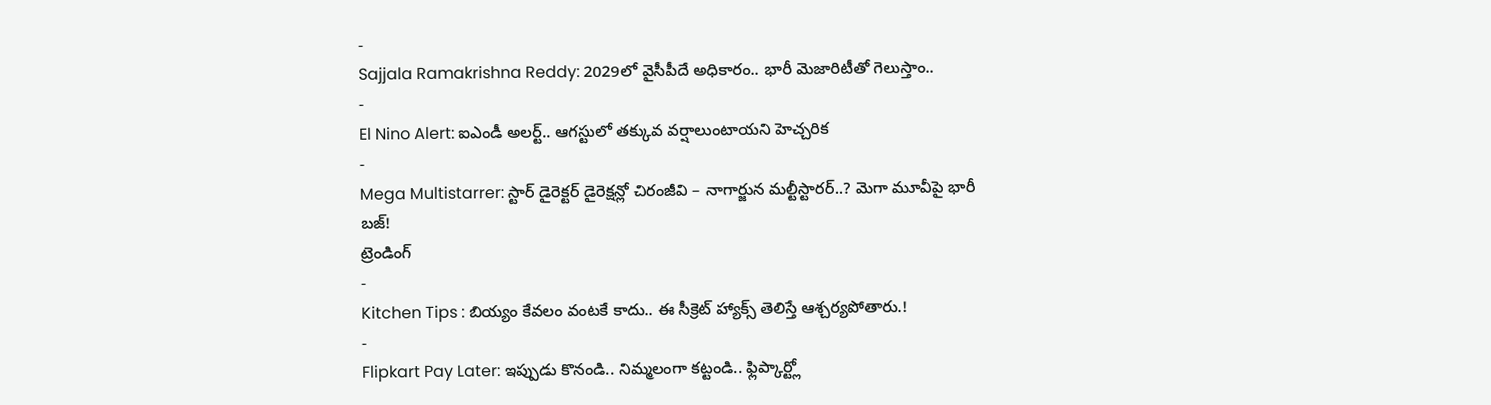-
Sajjala Ramakrishna Reddy: 2029లో వైసీపీదే అధికారం.. భారీ మెజారిటీతో గెలుస్తాం..
-
El Nino Alert: ఐఎండీ అలర్ట్.. ఆగస్టులో తక్కువ వర్షాలుంటాయని హెచ్చరిక
-
Mega Multistarrer: స్టార్ డైరెక్టర్ డైరెక్షన్లో చిరంజీవి – నాగార్జున మల్టీస్టారర్..? మెగా మూవీపై భారీ బజ్!
ట్రెండింగ్
-
Kitchen Tips : బియ్యం కేవలం వంటకే కాదు.. ఈ సీక్రెట్ హ్యాక్స్ తెలిస్తే ఆశ్చర్యపోతారు.!
-
Flipkart Pay Later: ఇప్పుడు కొనండి.. నిమ్మలంగా కట్టండి.. ఫ్లిప్కార్ట్లో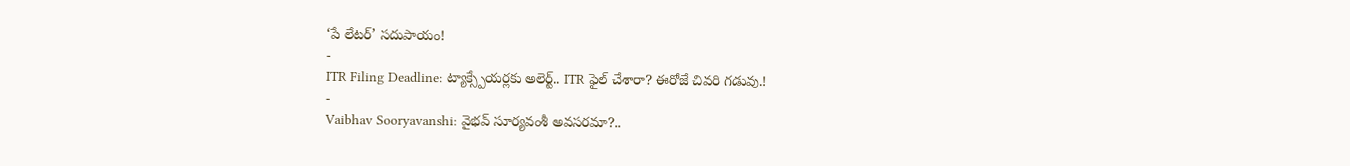‘పే లేటర్’ సదుపాయం!
-
ITR Filing Deadline: ట్యాక్స్పేయర్లకు అలెర్ట్.. ITR ఫైల్ చేశారా? ఈరోజే చివరి గడువు.!
-
Vaibhav Sooryavanshi: వైభవ్ సూర్యవంశీ అవసరమా?..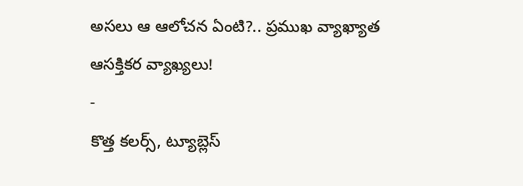అసలు ఆ ఆలోచన ఏంటి?.. ప్రముఖ వ్యాఖ్యాత ఆసక్తికర వ్యాఖ్యలు!
-
కొత్త కలర్స్, ట్యూబ్లెస్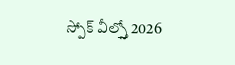స్పోక్ వీల్స్తో 2026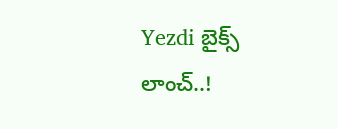Yezdi బైక్స్ లాంచ్..!